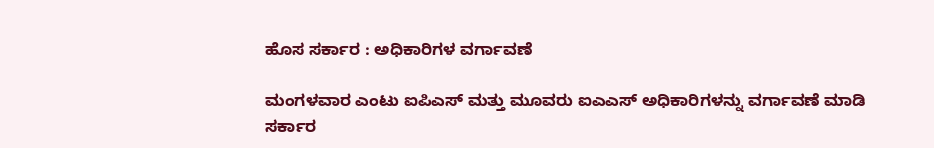ಹೊಸ ಸರ್ಕಾರ : ಅಧಿಕಾರಿಗಳ ವರ್ಗಾವಣೆ

ಮಂಗಳವಾರ ಎಂಟು ಐಪಿಎಸ್ ಮತ್ತು ಮೂವರು ಐಎಎಸ್ ಅಧಿಕಾರಿಗಳನ್ನು ವರ್ಗಾವಣೆ ಮಾಡಿ ಸರ್ಕಾರ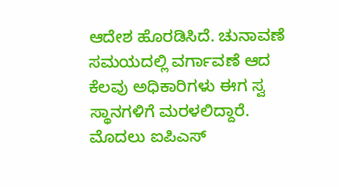ಆದೇಶ ಹೊರಡಿಸಿದೆ. ಚುನಾವಣೆ ಸಮಯದಲ್ಲಿ ವರ್ಗಾವಣೆ ಆದ ಕೆಲವು ಅಧಿಕಾರಿಗಳು ಈಗ ಸ್ವ ಸ್ಥಾನಗಳಿಗೆ ಮರಳಲಿದ್ದಾರೆ.
ಮೊದಲು ಐಪಿಎಸ್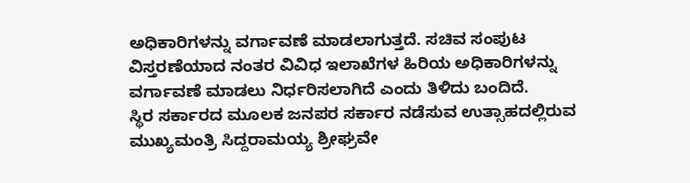ಅಧಿಕಾರಿಗಳನ್ನು ವರ್ಗಾವಣೆ ಮಾಡಲಾಗುತ್ತದೆ. ಸಚಿವ ಸಂಪುಟ ವಿಸ್ತರಣೆಯಾದ ನಂತರ ವಿವಿಧ ಇಲಾಖೆಗಳ ಹಿರಿಯ ಅಧಿಕಾರಿಗಳನ್ನು ವರ್ಗಾವಣೆ ಮಾಡಲು ನಿರ್ಧರಿಸಲಾಗಿದೆ ಎಂದು ತಿಳಿದು ಬಂದಿದೆ.
ಸ್ಥಿರ ಸರ್ಕಾರದ ಮೂಲಕ ಜನಪರ ಸರ್ಕಾರ ನಡೆಸುವ ಉತ್ಸಾಹದಲ್ಲಿರುವ ಮುಖ್ಯಮಂತ್ರಿ ಸಿದ್ದರಾಮಯ್ಯ ಶ್ರೀಘ್ರವೇ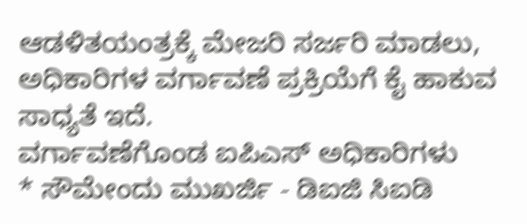ಆಡಳಿತಯಂತ್ರಕ್ಕೆ ಮೇಜರಿ ಸರ್ಜರಿ ಮಾಡಲು, ಅಧಿಕಾರಿಗಳ ವರ್ಗಾವಣೆ ಪ್ರಕ್ರಿಯೆಗೆ ಕೈ ಹಾಕುವ ಸಾಧ್ಯತೆ ಇದೆ.
ವರ್ಗಾವಣೆಗೊಂಡ ಐಪಿಎಸ್ ಅಧಿಕಾರಿಗಳು
* ಸೌಮೇಂದು ಮುಖರ್ಜಿ - ಡಿಐಜಿ ಸಿಐಡಿ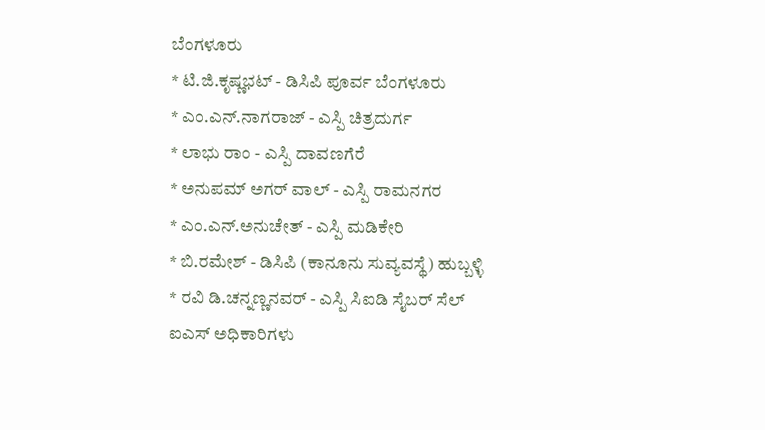ಬೆಂಗಳೂರು
* ಟಿ.ಜಿ.ಕೃಷ್ಣಭಟ್ - ಡಿಸಿಪಿ ಪೂರ್ವ ಬೆಂಗಳೂರು
* ಎಂ.ಎನ್.ನಾಗರಾಜ್ - ಎಸ್ಪಿ ಚಿತ್ರದುರ್ಗ
* ಲಾಭು ರಾಂ - ಎಸ್ಪಿ ದಾವಣಗೆರೆ
* ಅನುಪಮ್ ಅಗರ್ ವಾಲ್ - ಎಸ್ಪಿ ರಾಮನಗರ
* ಎಂ.ಎನ್.ಅನುಚೇತ್ - ಎಸ್ಪಿ ಮಡಿಕೇರಿ
* ಬಿ.ರಮೇಶ್ - ಡಿಸಿಪಿ (ಕಾನೂನು ಸುವ್ಯವಸ್ಥೆ) ಹುಬ್ಬಳ್ಳಿ
* ರವಿ ಡಿ.ಚನ್ನಣ್ಣನವರ್ - ಎಸ್ಪಿ ಸಿಐಡಿ ಸೈಬರ್ ಸೆಲ್
ಐಎಸ್ ಅಧಿಕಾರಿಗಳು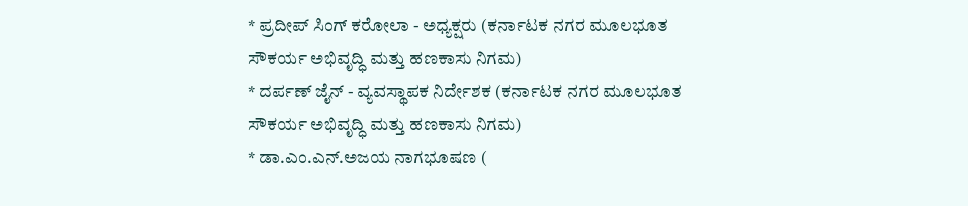* ಪ್ರದೀಪ್ ಸಿಂಗ್ ಕರೋಲಾ - ಅಧ್ಯಕ್ಷರು (ಕರ್ನಾಟಕ ನಗರ ಮೂಲಭೂತ ಸೌಕರ್ಯ ಅಭಿವೃದ್ಧಿ ಮತ್ತು ಹಣಕಾಸು ನಿಗಮ)
* ದರ್ಪಣ್ ಜೈನ್ - ವ್ಯವಸ್ಥಾಪಕ ನಿರ್ದೇಶಕ (ಕರ್ನಾಟಕ ನಗರ ಮೂಲಭೂತ ಸೌಕರ್ಯ ಅಭಿವೃದ್ಧಿ ಮತ್ತು ಹಣಕಾಸು ನಿಗಮ)
* ಡಾ.ಎಂ.ಎನ್.ಅಜಯ ನಾಗಭೂಷಣ (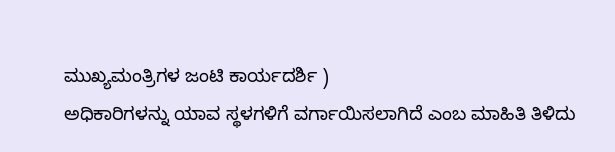ಮುಖ್ಯಮಂತ್ರಿಗಳ ಜಂಟಿ ಕಾರ್ಯದರ್ಶಿ )
ಅಧಿಕಾರಿಗಳನ್ನು ಯಾವ ಸ್ಥಳಗಳಿಗೆ ವರ್ಗಾಯಿಸಲಾಗಿದೆ ಎಂಬ ಮಾಹಿತಿ ತಿಳಿದು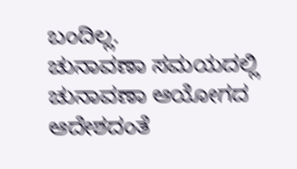ಬಂದಿಲ್ಲ.
ಚುನಾವಣಾ ಸಮಯದಲ್ಲಿ ಚುನಾವಣಾ ಆಯೋಗದ ಆದೇಶದಂತೆ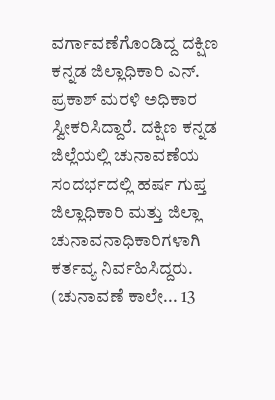ವರ್ಗಾವಣೆಗೊಂಡಿದ್ದ ದಕ್ಷಿಣ ಕನ್ನಡ ಜಿಲ್ಲಾಧಿಕಾರಿ ಎನ್. ಪ್ರಕಾಶ್ ಮರಳಿ ಅಧಿಕಾರ ಸ್ವೀಕರಿಸಿದ್ದಾರೆ. ದಕ್ಷಿಣ ಕನ್ನಡ ಜಿಲ್ಲೆಯಲ್ಲಿ ಚುನಾವಣೆಯ ಸಂದರ್ಭದಲ್ಲಿ ಹರ್ಷ ಗುಪ್ತ ಜಿಲ್ಲಾಧಿಕಾರಿ ಮತ್ತು ಜಿಲ್ಲಾ ಚುನಾವನಾಧಿಕಾರಿಗಳಾಗಿ ಕರ್ತವ್ಯ ನಿರ್ವಹಿಸಿದ್ದರು. (ಚುನಾವಣೆ ಕಾಲೇ... 13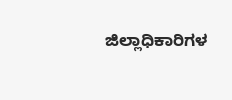ಜಿಲ್ಲಾಧಿಕಾರಿಗಳ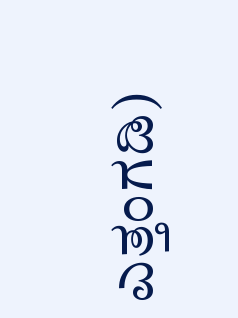ಎತ್ತಂಗಡಿ)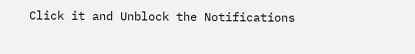Click it and Unblock the Notifications